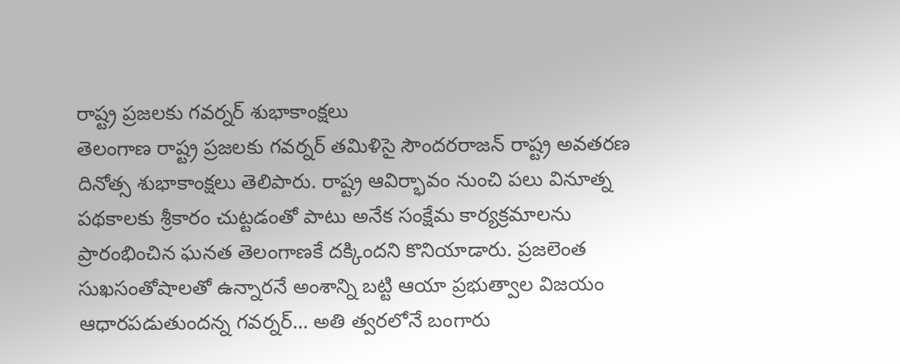రాష్ట్ర ప్రజలకు గవర్నర్ శుభాకాంక్షలు
తెలంగాణ రాష్ట్ర ప్రజలకు గవర్నర్ తమిళిసై సౌందరరాజన్ రాష్ట్ర అవతరణ దినోత్స శుభాకాంక్షలు తెలిపారు. రాష్ట్ర ఆవిర్భావం నుంచి పలు వినూత్న పథకాలకు శ్రీకారం చుట్టడంతో పాటు అనేక సంక్షేమ కార్యక్రమాలను ప్రారంభించిన ఘనత తెలంగాణకే దక్కిందని కొనియాడారు. ప్రజలెంత సుఖసంతోషాలతో ఉన్నారనే అంశాన్ని బట్టి ఆయా ప్రభుత్వాల విజయం ఆధారపడుతుందన్న గవర్నర్… అతి త్వరలోనే బంగారు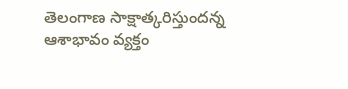తెలంగాణ సాక్షాత్కరిస్తుందన్న ఆశాభావం వ్యక్తం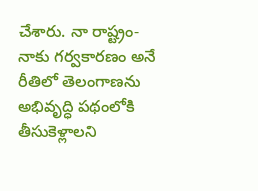చేశారు. నా రాష్ట్రం- నాకు గర్వకారణం అనే రీతిలో తెలంగాణను అభివృద్ధి పథంలోకి తీసుకెళ్లాలని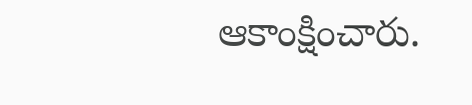ఆకాంక్షించారు.